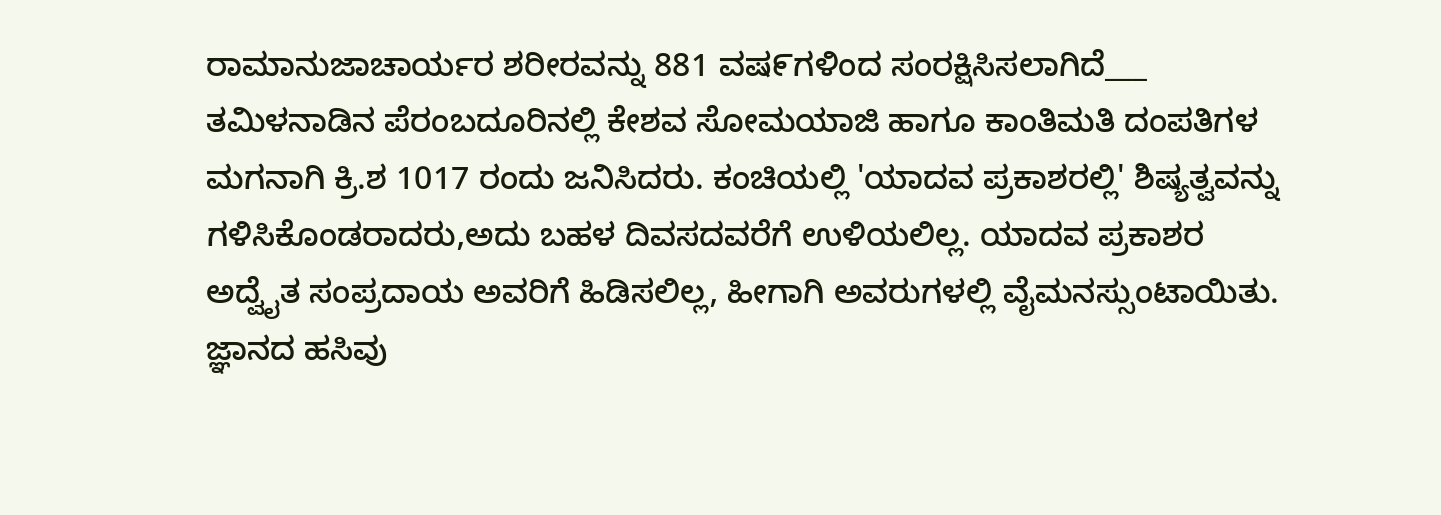ರಾಮಾನುಜಾಚಾರ್ಯರ ಶರೀರವನ್ನು 881 ವಷ೯ಗಳಿಂದ ಸಂರಕ್ಷಿಸಿಸಲಾಗಿದೆ___
ತಮಿಳನಾಡಿನ ಪೆರಂಬದೂರಿನಲ್ಲಿ ಕೇಶವ ಸೋಮಯಾಜಿ ಹಾಗೂ ಕಾಂತಿಮತಿ ದಂಪತಿಗಳ ಮಗನಾಗಿ ಕ್ರಿ.ಶ 1017 ರಂದು ಜನಿಸಿದರು. ಕಂಚಿಯಲ್ಲಿ 'ಯಾದವ ಪ್ರಕಾಶರಲ್ಲಿ' ಶಿಷ್ಯತ್ವವನ್ನು ಗಳಿಸಿಕೊಂಡರಾದರು,ಅದು ಬಹಳ ದಿವಸದವರೆಗೆ ಉಳಿಯಲಿಲ್ಲ. ಯಾದವ ಪ್ರಕಾಶರ ಅದ್ವೈತ ಸಂಪ್ರದಾಯ ಅವರಿಗೆ ಹಿಡಿಸಲಿಲ್ಲ, ಹೀಗಾಗಿ ಅವರುಗಳಲ್ಲಿ ವೈಮನಸ್ಸುಂಟಾಯಿತು. ಜ್ಞಾನದ ಹಸಿವು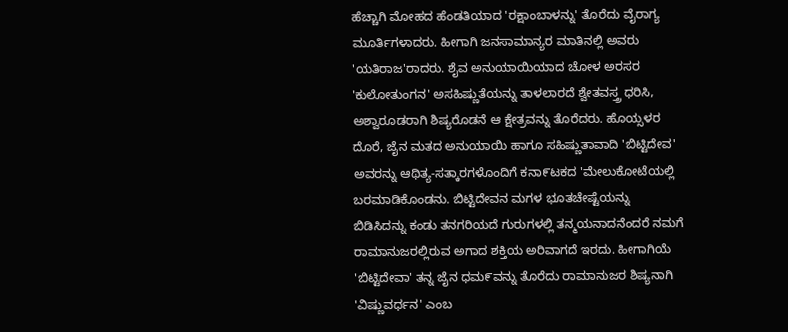ಹೆಚ್ಚಾಗಿ ಮೋಹದ ಹೆಂಡತಿಯಾದ 'ರಕ್ಷಾಂಬಾಳನ್ನು' ತೊರೆದು ವೈರಾಗ್ಯ ಮೂರ್ತಿಗಳಾದರು. ಹೀಗಾಗಿ ಜನಸಾಮಾನ್ಯರ ಮಾತಿನಲ್ಲಿ ಅವರು 'ಯತಿರಾಜ'ರಾದರು. ಶೈವ ಅನುಯಾಯಿಯಾದ ಚೋಳ ಅರಸರ 'ಕುಲೋತುಂಗನ' ಅಸಹಿಷ್ಣುತೆಯನ್ನು ತಾಳಲಾರದೆ ಶ್ವೇತವಸ್ತ್ರ ಧರಿಸಿ, ಅಶ್ವಾರೂಡರಾಗಿ ಶಿಷ್ಯರೊಡನೆ ಆ ಕ್ಷೇತ್ರವನ್ನು ತೊರೆದರು. ಹೊಯ್ಸಳರ ದೊರೆ, ಜೈನ ಮತದ ಅನುಯಾಯಿ ಹಾಗೂ ಸಹಿಷ್ಣುತಾವಾದಿ 'ಬಿಟ್ಟಿದೇವ' ಅವರನ್ನು ಆಥಿತ್ಯ-ಸತ್ಕಾರಗಳೊಂದಿಗೆ ಕನಾ೯ಟಕದ 'ಮೇಲುಕೋಟೆಯಲ್ಲಿ ಬರಮಾಡಿಕೊಂಡನು. ಬಿಟ್ಟಿದೇವನ ಮಗಳ ಭೂತಚೇಷ್ಟೆಯನ್ನು ಬಿಡಿಸಿದನ್ನು ಕಂಡು ತನಗರಿಯದೆ ಗುರುಗಳಲ್ಲಿ ತನ್ಮಯನಾದನೆಂದರೆ ನಮಗೆ ರಾಮಾನುಜರಲ್ಲಿರುವ ಅಗಾದ ಶಕ್ತಿಯ ಅರಿವಾಗದೆ ಇರದು. ಹೀಗಾಗಿಯೆ 'ಬಿಟ್ಟಿದೇವಾ' ತನ್ನ ಜೈನ ಧಮ೯ವನ್ನು ತೊರೆದು ರಾಮಾನುಜರ ಶಿಷ್ಯನಾಗಿ 'ವಿಷ್ಣುವರ್ಧನ' ಎಂಬ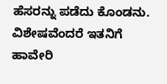ಹೆಸರನ್ನು ಪಡೆದು ಕೊಂಡನು. ವಿಶೇಷವೆಂದರೆ ಇತನಿಗೆ ಹಾವೇರಿ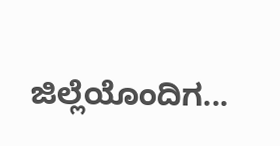ಜಿಲ್ಲೆಯೊಂದಿಗ...